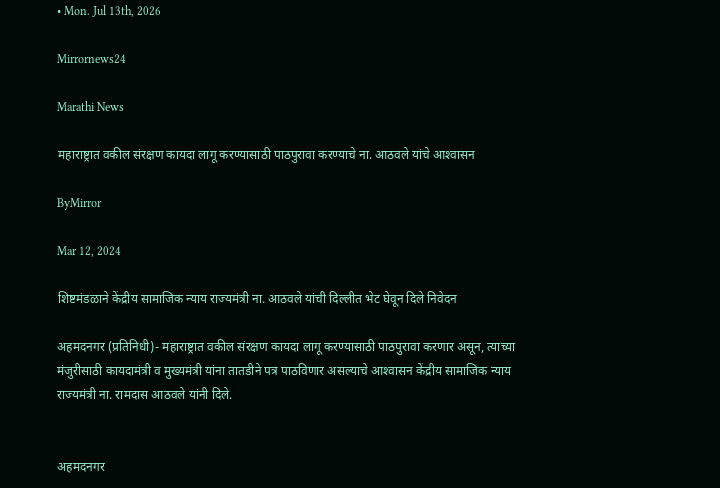• Mon. Jul 13th, 2026

Mirrornews24

Marathi News

महाराष्ट्रात वकील संरक्षण कायदा लागू करण्यासाठी पाठपुरावा करण्याचे ना. आठवले यांचे आश्‍वासन

ByMirror

Mar 12, 2024

शिष्टमंडळाने केंद्रीय सामाजिक न्याय राज्यमंत्री ना. आठवले यांची दिल्लीत भेट घेवून दिले निवेदन

अहमदनगर (प्रतिनिधी)- महाराष्ट्रात वकील संरक्षण कायदा लागू करण्यासाठी पाठपुरावा करणार असून, त्याच्या मंजुरीसाठी कायदामंत्री व मुख्यमंत्री यांना तातडीने पत्र पाठविणार असल्याचे आश्‍वासन केंद्रीय सामाजिक न्याय राज्यमंत्री ना. रामदास आठवले यांनी दिले.


अहमदनगर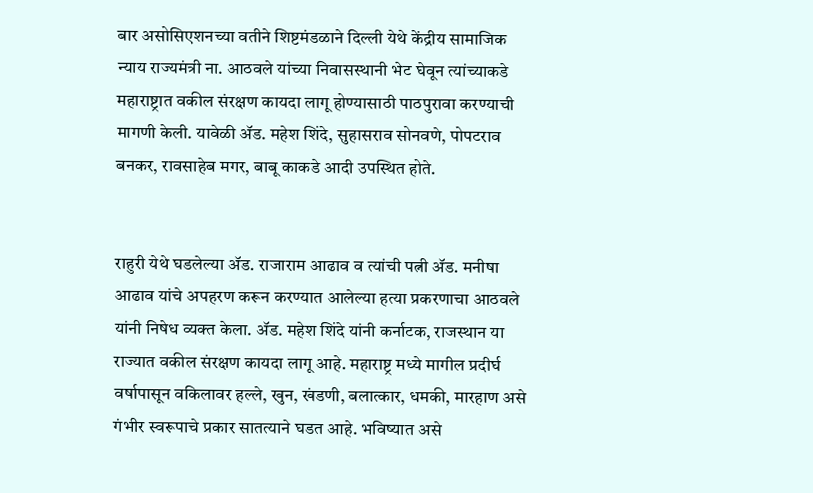बार असोसिएशनच्या वतीने शिष्टमंडळाने दिल्ली येथे केंद्रीय सामाजिक न्याय राज्यमंत्री ना. आठवले यांच्या निवासस्थानी भेट घेवून त्यांच्याकडे महाराष्ट्रात वकील संरक्षण कायदा लागू होण्यासाठी पाठपुरावा करण्याची मागणी केली. यावेळी ॲड. महेश शिंदे, सुहासराव सोनवणे, पोपटराव बनकर, रावसाहेब मगर, बाबू काकडे आदी उपस्थित होते.


राहुरी येथे घडलेल्या ॲड. राजाराम आढाव व त्यांची पत्नी ॲड. मनीषा आढाव यांचे अपहरण करून करण्यात आलेल्या हत्या प्रकरणाचा आठवले यांनी निषेध व्यक्त केला. ॲड. महेश शिंदे यांनी कर्नाटक, राजस्थान या राज्यात वकील संरक्षण कायदा लागू आहे. महाराष्ट्र मध्ये मागील प्रदीर्घ वर्षापासून वकिलावर हल्ले, खुन, खंडणी, बलात्कार, धमकी, मारहाण असे गंभीर स्वरूपाचे प्रकार सातत्याने घडत आहे. भविष्यात असे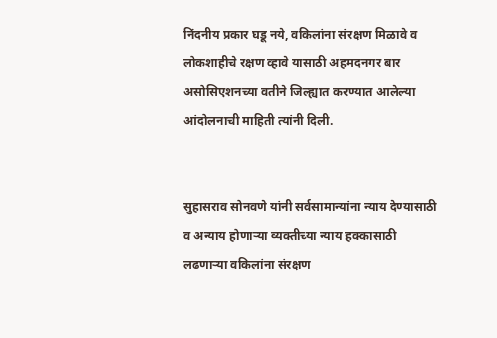निंदनीय प्रकार घडू नये, वकिलांना संरक्षण मिळावे व लोकशाहीचे रक्षण व्हावे यासाठी अहमदनगर बार असोसिएशनच्या वतीने जिल्ह्यात करण्यात आलेल्या आंदोलनाची माहिती त्यांनी दिली.


सुहासराव सोनवणे यांनी सर्वसामान्यांना न्याय देण्यासाठी व अन्याय होणाऱ्या व्यक्तीच्या न्याय हक्कासाठी लढणाऱ्या वकिलांना संरक्षण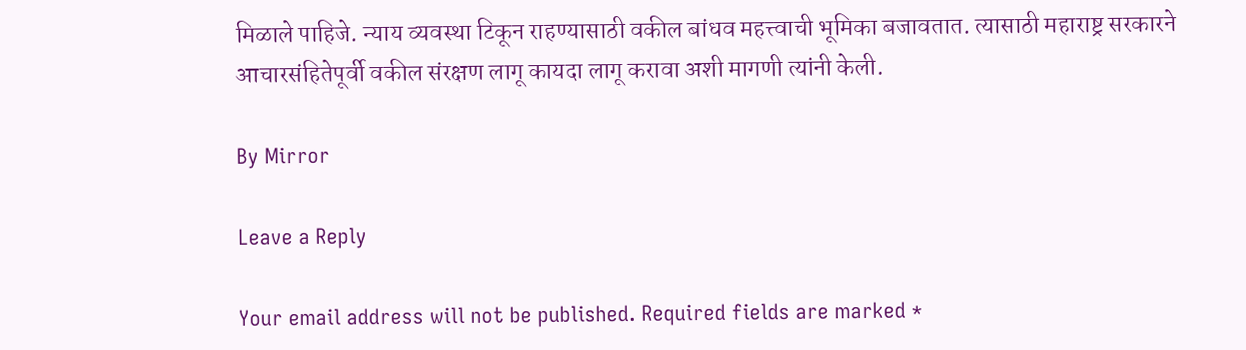मिळाले पाहिजे. न्याय व्यवस्था टिकून राहण्यासाठी वकील बांधव महत्त्वाची भूमिका बजावतात. त्यासाठी महाराष्ट्र सरकारने आचारसंहितेपूर्वी वकील संरक्षण लागू कायदा लागू करावा अशी मागणी त्यांनी केली.

By Mirror

Leave a Reply

Your email address will not be published. Required fields are marked *